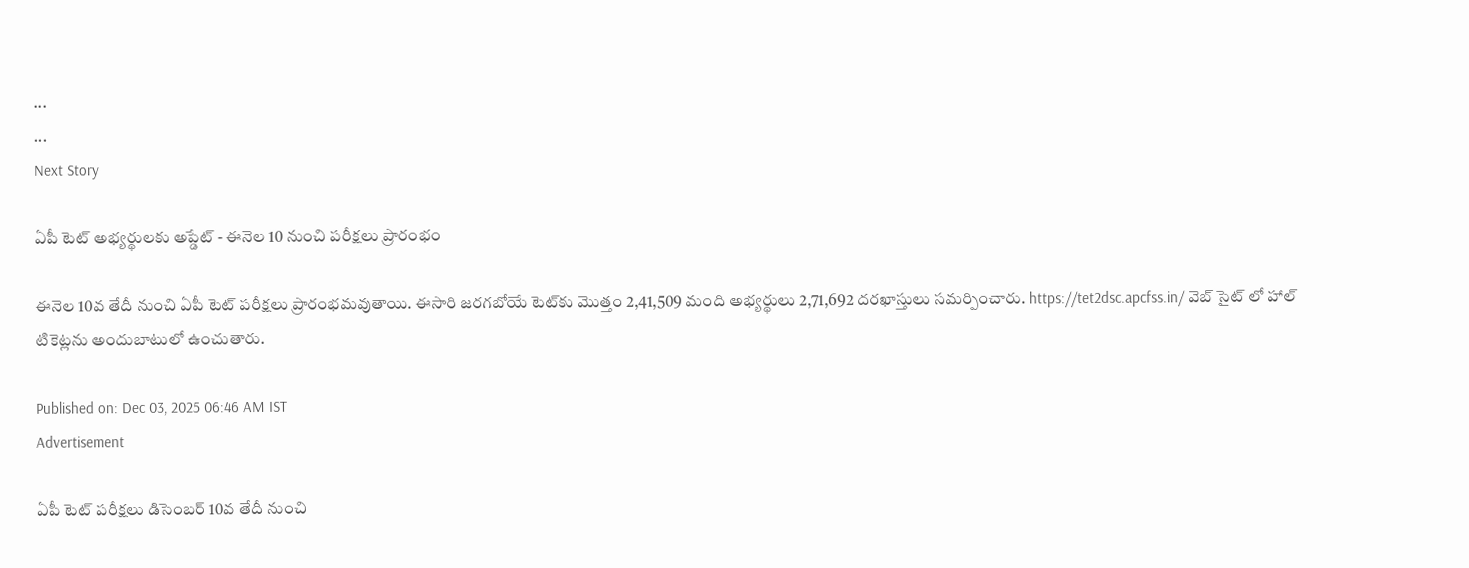...
...
Next Story

ఏపీ టెట్ అభ్యర్థులకు అప్డేట్ - ఈనెల 10 నుంచి పరీక్షలు ప్రారంభం

ఈనెల 10వ తేదీ నుంచి ఏపీ టెట్ పరీక్షలు ప్రారంభమవుతాయి. ఈసారి జరగబోయే టెట్‌కు మొత్తం 2,41,509 మంది అభ్యర్థులు 2,71,692 దరఖాస్తులు సమర్పించారు. https://tet2dsc.apcfss.in/ వెబ్ సైట్ లో హాల్ టికెట్లను అందుబాటులో ఉంచుతారు.

Published on: Dec 03, 2025 06:46 AM IST
Advertisement

ఏపీ టెట్ పరీక్షలు డిసెంబర్ 10వ తేదీ నుంచి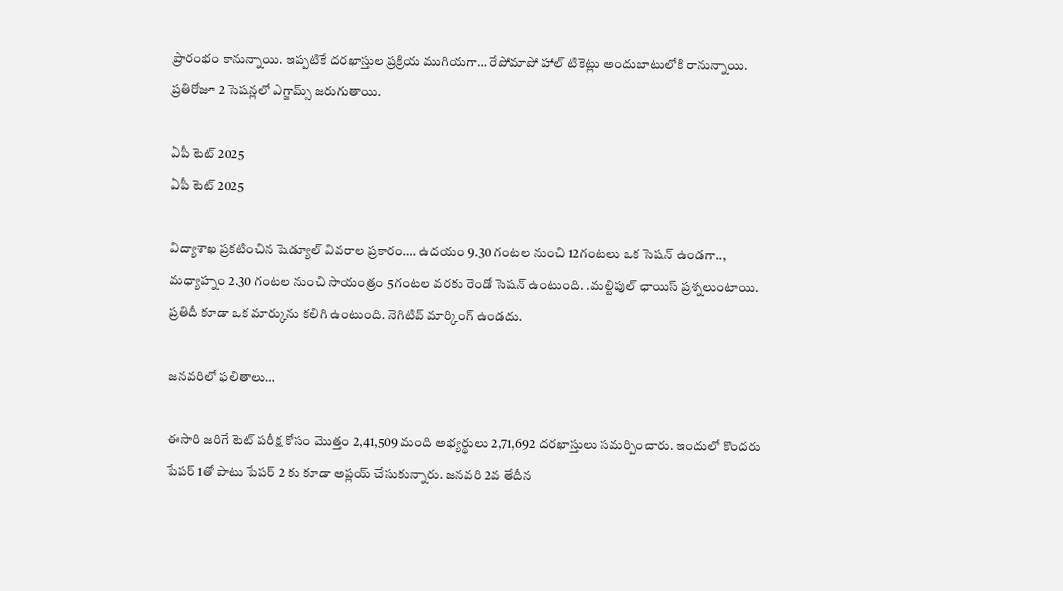ప్రారంభం కానున్నాయి. ఇప్పటికే దరఖాస్తుల ప్రక్రియ ముగియగా… రేపోమాపో హాల్ టికెట్లు అందుబాటులోకి రానున్నాయి. ప్రతిరోజూ 2 సెషన్లలో ఎగ్జామ్స్ జరుగుతాయి.

ఏపీ టెట్ 2025
ఏపీ టెట్ 2025

విద్యాశాఖ ప్రకటించిన షెడ్యూల్ వివరాల ప్రకారం…. ఉదయం 9.30 గంటల నుంచి 12గంటలు ఒక సెషన్ ఉండగా.., మధ్యాహ్నం 2.30 గంటల నుంచి సాయంత్రం 5గంటల వరకు రెండో సెషన్ ఉంటుంది. .మల్టిపుల్ ఛాయిస్ ప్రశ్నలుంటాయి. ప్రతిదీ కూడా ఒక మార్కును కలిగి ఉంటుంది. నెగిటివ్ మార్కింగ్ ఉండదు.

జనవరిలో ఫలితాలు…

ఈసారి జరిగే టెట్ పరీక్ష కోసం మొత్తం 2,41,509 మంది అభ్యర్థులు 2,71,692 దరఖాస్తులు సమర్పించారు. ఇందులో కొందరు పేపర్ 1తో పాటు పేపర్ 2 కు కూడా అప్లయ్ చేసుకున్నారు. జనవరి 2వ తేదీన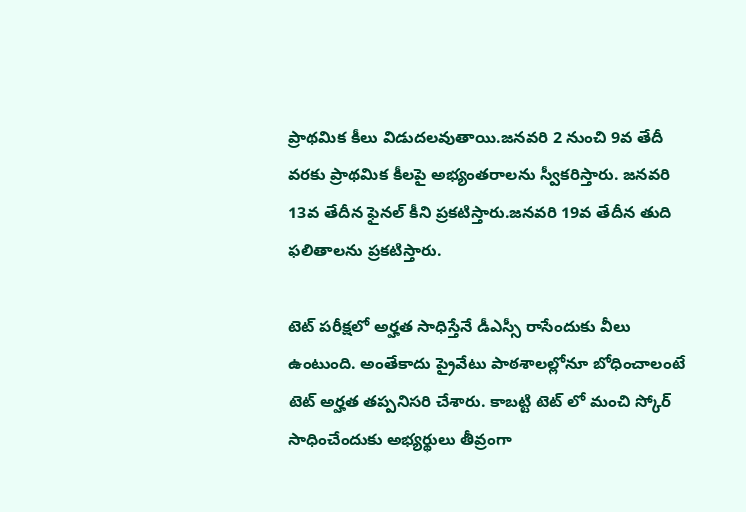ప్రాథమిక కీలు విడుదలవుతాయి.జనవరి 2 నుంచి 9వ తేదీ వరకు ప్రాథమిక కీలపై అభ్యంతరాలను స్వీకరిస్తారు. జనవరి 13వ తేదీన ఫైనల్ కీని ప్రకటిస్తారు.జనవరి 19వ తేదీన తుది ఫలితాలను ప్రకటిస్తారు.

టెట్ పరీక్షలో అర్హత సాధిస్తేనే డీఎస్సీ రాసేందుకు వీలు ఉంటుంది. అంతేకాదు ప్రైవేటు పాఠశాలల్లోనూ బోధించాలంటే టెట్ అర్హత తప్పనిసరి చేశారు. కాబట్టి టెట్ లో మంచి స్కోర్ సాధించేందుకు అభ్యర్థులు తీవ్రంగా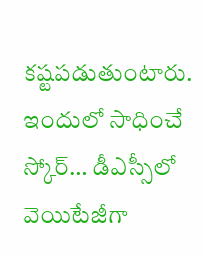కష్టపడుతుంటారు. ఇందులో సాధించే స్కోర్… డీఎస్సీలో వెయిటేజీగా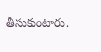తీసుకుంటారు.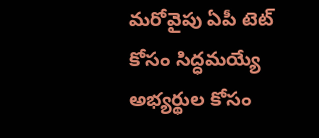మరోవైపు ఏపీ టెట్ కోసం సిద్ధమయ్యే అభ్యర్థుల కోసం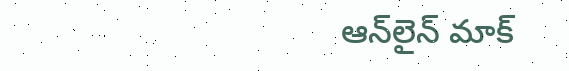ఆన్‌లైన్‌ మాక్‌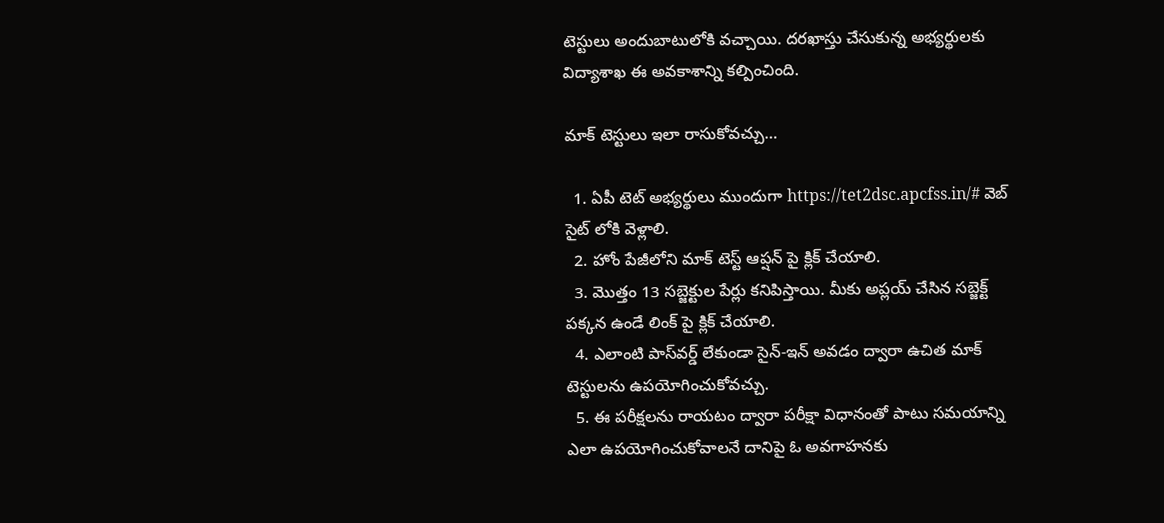టెస్టులు అందుబాటులోకి వచ్చాయి. దరఖాస్తు చేసుకున్న అభ్యర్థులకు విద్యాశాఖ ఈ అవకాశాన్ని కల్పించింది.

మాక్ టెస్టులు ఇలా రాసుకోవచ్చు…

  1. ఏపీ టెట్ అభ్యర్థులు ముందుగా https://tet2dsc.apcfss.in/# వెబ్ సైట్ లోకి వెళ్లాలి.
  2. హోం పేజీలోని మాక్ టెస్ట్ ఆప్షన్ పై క్లిక్ చేయాలి.
  3. మొత్తం 13 సబ్జెక్టుల పేర్లు కనిపిస్తాయి. మీకు అప్లయ్ చేసిన సబ్జెక్ట్ పక్కన ఉండే లింక్ పై క్లిక్ చేయాలి.
  4. ఎలాంటి పాస్‌వర్డ్‌ లేకుండా సైన్‌-ఇన్‌ అవడం ద్వారా ఉచిత మాక్‌ టెస్టులను ఉపయోగించుకోవచ్చు.
  5. ఈ పరీక్షలను రాయటం ద్వారా పరీక్షా విధానంతో పాటు సమయాన్ని ఎలా ఉపయోగించుకోవాలనే దానిపై ఓ అవగాహనకు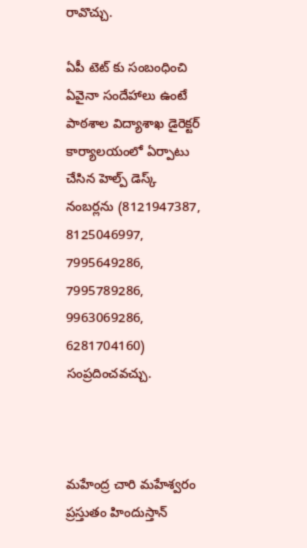రావొచ్చు.

ఏపీ టెట్ కు సంబంధించి ఏవైనా సందేహాలు ఉంటే పాఠశాల విద్యాశాఖ డైరెక్టర్ కార్యాలయంలో ఏర్పాటు చేసిన హెల్ప్ డెస్క్ నంబర్లను (8121947387, 8125046997, 7995649286, 7995789286, 9963069286, 6281704160) సంప్రదించవచ్చు.



మహేంద్ర చారి మహేశ్వరం ప్రస్తుతం హిందుస్తాన్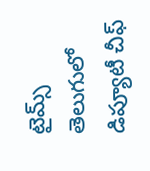టైమ్స్ తెలుగులో డిప్యూటీ చీఫ్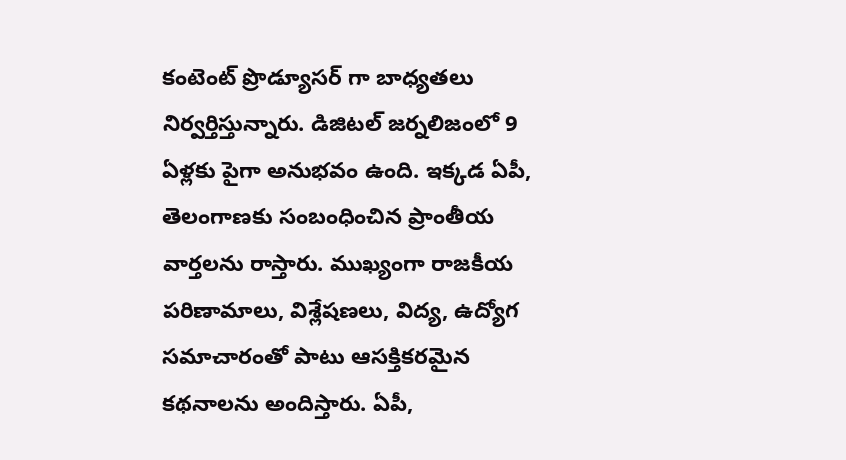కంటెంట్ ప్రొడ్యూసర్ గా బాధ్యతలు నిర్వర్తిస్తున్నారు. డిజిటల్ జర్నలిజంలో 9 ఏళ్లకు పైగా అనుభవం ఉంది. ఇక్కడ ఏపీ, తెలంగాణకు సంబంధించిన ప్రాంతీయ వార్తలను రాస్తారు. ముఖ్యంగా రాజకీయ పరిణామాలు, విశ్లేషణలు, విద్య, ఉద్యోగ సమాచారంతో పాటు ఆసక్తికరమైన కథనాలను అందిస్తారు. ఏపీ,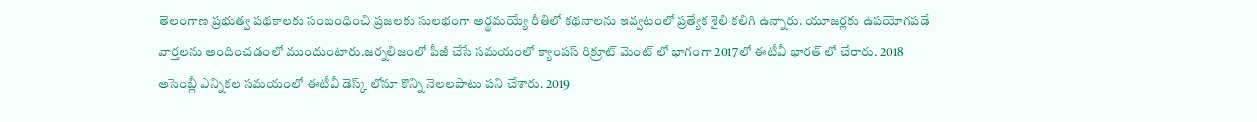తెలంగాణ ప్రభుత్వ పథకాలకు సంబంధించి ప్రజలకు సులభంగా అర్థమయ్యే రీతిలో కథనాలను ఇవ్వటంలో ప్రత్యేక శైలి కలిగి ఉన్నారు. యూజర్లకు ఉపయోగపడే వార్తలను అందించడంలో ముందుంటారు.జర్నలిజంలో పీజీ చేసే సమయంలో క్యాంపస్ రిక్రూట్ మెంట్ లో భాగంగా 2017లో ఈటీవీ భారత్ లో చేరారు. 2018 అసెంబ్లీ ఎన్నికల సమయంలో ఈటీవీ డెస్క్ లోనూ కొన్ని నెలలపాటు పని చేశారు. 2019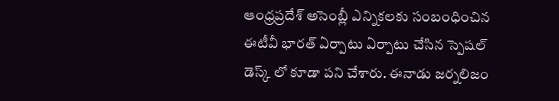ఆంధ్రప్రదేశ్ అసెంబ్లీ ఎన్నికలకు సంబంధించిన ఈటీవీ భారత్ ఏర్పాటు ఏర్పాటు చేసిన స్పెషల్ డెస్క్ లో కూడా పని చేశారు. ఈనాడు జర్నలిజం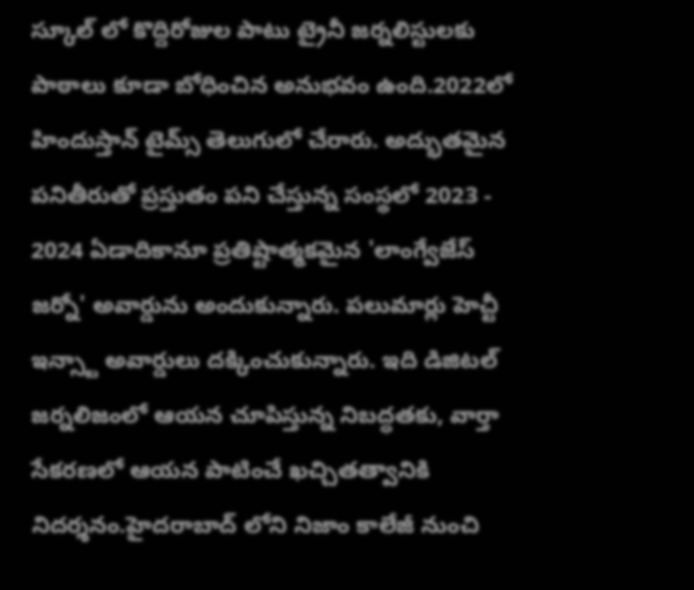స్కూల్ లో కొద్దిరోజుల పాటు ట్రైనీ జర్నలిస్టులకు పాఠాలు కూడా బోధించిన అనుభవం ఉంది.2022లో హిందుస్తాన్ టైమ్స్ తెలుగులో చేరారు. అద్భుతమైన పనితీరుతో ప్రస్తుతం పని చేస్తున్న సంస్థలో 2023 - 2024 ఏడాదికానూ ప్రతిష్టాత్మకమైన 'లాంగ్వేజేస్ జర్నో' అవార్డును అందుకున్నారు. పలుమార్లు హెచ్టీ ఇన్స్టా అవార్డులు దక్కించుకున్నారు. ఇది డిజిటల్ జర్నలిజంలో ఆయన చూపిస్తున్న నిబద్ధతకు, వార్తా సేకరణలో ఆయన పాటించే ఖచ్చితత్వానికి నిదర్శనం.హైదరాబాద్ లోని నిజాం కాలేజీ నుంచి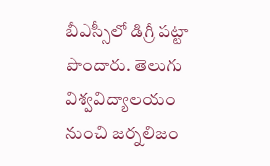బీఎస్సీలో డిగ్రీ పట్టా పొందారు. తెలుగు విశ్వవిద్యాలయం నుంచి జర్నలిజం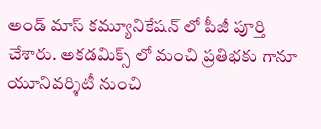అండ్ మాస్ కమ్యూనికేషన్ లో పీజీ పూర్తి చేశారు. అకడమిక్స్ లో మంచి ప్రతిభకు గానూ యూనివర్శిటీ నుంచి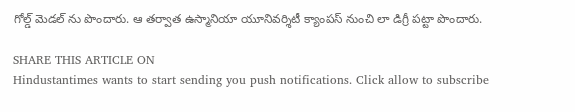గోల్డ్ మెడల్ ను పొందారు. ఆ తర్వాత ఉస్మానియా యూనివర్శిటీ క్యాంపస్ నుంచి లా డిగ్రీ పట్టా పొందారు.

SHARE THIS ARTICLE ON
Hindustantimes wants to start sending you push notifications. Click allow to subscribe